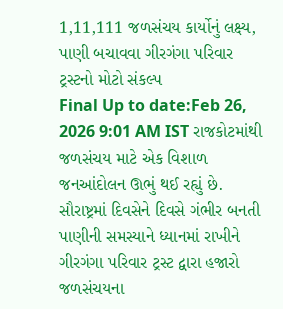1,11,111 જળસંચય કાર્યોનું લક્ષ્ય, પાણી બચાવવા ગીરગંગા પરિવાર ટ્રસ્ટનો મોટો સંકલ્પ
Final Up to date:Feb 26, 2026 9:01 AM IST રાજકોટમાંથી જળસંચય માટે એક વિશાળ જનઆંદોલન ઊભું થઈ રહ્યું છે. સૌરાષ્ટ્રમાં દિવસેને દિવસે ગંભીર બનતી પાણીની સમસ્યાને ધ્યાનમાં રાખીને ગીરગંગા પરિવાર ટ્રસ્ટ દ્વારા હજારો જળસંચયના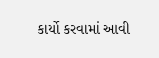કાર્યો કરવામાં આવી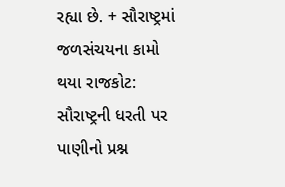રહ્યા છે. + સૌરાષ્ટ્રમાં જળસંચયના કામો થયા રાજકોટ: સૌરાષ્ટ્રની ધરતી પર પાણીનો પ્રશ્ન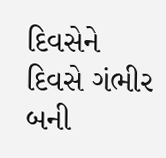દિવસેને દિવસે ગંભીર બની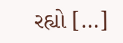રહ્યો […]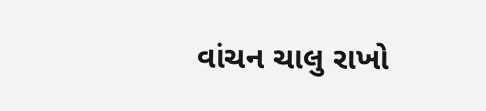વાંચન ચાલુ રાખો